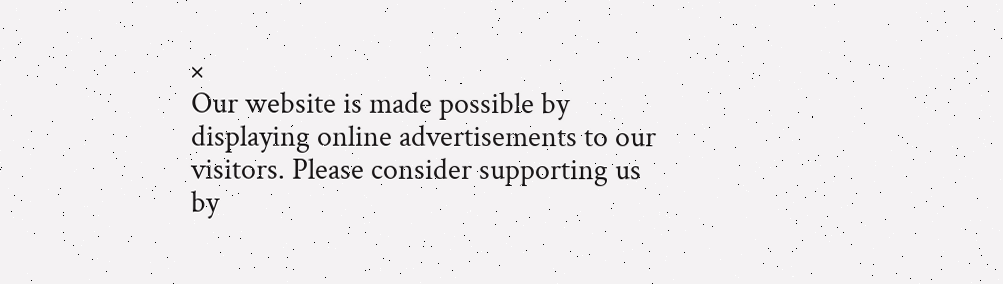×
Our website is made possible by displaying online advertisements to our visitors. Please consider supporting us by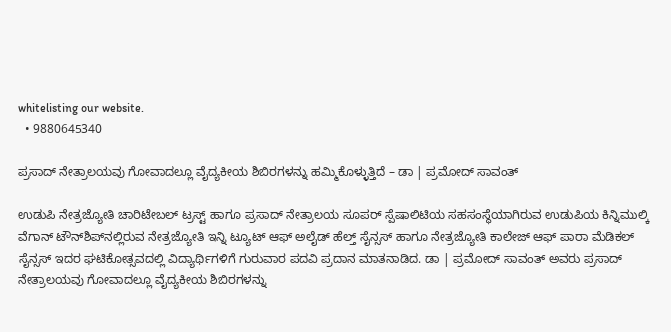whitelisting our website.
  • 9880645340

ಪ್ರಸಾದ್ ನೇತ್ರಾಲಯವು ಗೋವಾದಲ್ಲೂ ವೈದ್ಯಕೀಯ ಶಿಬಿರಗಳನ್ನು ಹಮ್ಮಿಕೊಳ್ಳುತ್ತಿದೆ – ಡಾ | ಪ್ರಮೋದ್ ಸಾವಂತ್

ಉಡುಪಿ ನೇತ್ರಜ್ಯೋತಿ ಚಾರಿಟೇಬಲ್ ಟ್ರಸ್ಟ್ ಹಾಗೂ ಪ್ರಸಾದ್ ನೇತ್ರಾಲಯ ಸೂಪರ್ ಸ್ಪೆಷಾಲಿಟಿಯ ಸಹಸಂಸ್ಥೆಯಾಗಿರುವ ಉಡುಪಿಯ ಕಿನ್ನಿಮುಲ್ಕಿ ವೆಗಾನ್ ಟೌನ್‌ಶಿಪ್‌ನಲ್ಲಿರುವ ನೇತ್ರಜ್ಯೋತಿ ಇನ್ನಿ ಟ್ಯೂಟ್ ಆಫ್ ಅಲೈಡ್ ಹೆಲ್ತ್ ಸೈನ್ಸಸ್ ಹಾಗೂ ನೇತ್ರಜ್ಯೋತಿ ಕಾಲೇಜ್ ಆಫ್ ಪಾರಾ ಮೆಡಿಕಲ್ ಸೈನ್ಸಸ್ ಇದರ ಘಟಿಕೋತ್ಸವದಲ್ಲಿ ವಿದ್ಯಾರ್ಥಿಗಳಿಗೆ ಗುರುವಾರ ಪದವಿ ಪ್ರದಾನ ಮಾತನಾಡಿದ. ಡಾ | ಪ್ರಮೋದ್ ಸಾವಂತ್ ಅವರು ಪ್ರಸಾದ್ ನೇತ್ರಾಲಯವು ಗೋವಾದಲ್ಲೂ ವೈದ್ಯಕೀಯ ಶಿಬಿರಗಳನ್ನು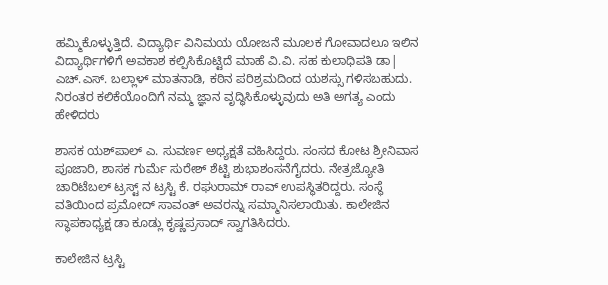ಹಮ್ಮಿಕೊಳ್ಳುತ್ತಿದೆ. ವಿದ್ಯಾರ್ಥಿ ವಿನಿಮಯ ಯೋಜನೆ ಮೂಲಕ ಗೋವಾದಲೂ ಇಲಿನ ವಿದ್ಯಾರ್ಥಿಗಳಿಗೆ ಅವಕಾಶ ಕಲ್ಪಿಸಿಕೊಟ್ಟಿದೆ ಮಾಹೆ ವಿ.ವಿ. ಸಹ ಕುಲಾಧಿಪತಿ ಡಾ| ಎಚ್‌.ಎಸ್‌. ಬಲ್ಲಾಳ್‌ ಮಾತನಾಡಿ, ಕಠಿನ ಪರಿಶ್ರಮದಿಂದ ಯಶಸ್ಸು ಗಳಿಸಬಹುದು. ನಿರಂತರ ಕಲಿಕೆಯೊಂದಿಗೆ ನಮ್ಮ ಜ್ಞಾನ ವೃದ್ಧಿಸಿಕೊಳ್ಳುವುದು ಅತಿ ಅಗತ್ಯ ಎಂದು ಹೇಳಿದರು

ಶಾಸಕ ಯಶ್‌ಪಾಲ್‌ ಎ. ಸುವರ್ಣ ಅಧ್ಯಕ್ಷತೆ ವಹಿಸಿದ್ದರು. ಸಂಸದ ಕೋಟ ಶ್ರೀನಿವಾಸ ಪೂಜಾರಿ, ಶಾಸಕ ಗುರ್ಮೆ ಸುರೇಶ್ ಶೆಟ್ಟಿ ಶುಭಾಶಂಸನೆಗೈದರು. ನೇತ್ರಜ್ಯೋತಿ ಚಾರಿಟೆಬಲ್ ಟ್ರಸ್ಟ್ ನ ಟ್ರಸ್ಟಿ ಕೆ. ರಘುರಾಮ್ ರಾವ್ ಉಪಸ್ಥಿತರಿದ್ದರು. ಸಂಸ್ಥೆ ವತಿಯಿಂದ ಪ್ರಮೋದ್ ಸಾವಂತ್ ಅವರನ್ನು ಸಮ್ಮಾನಿಸಲಾಯಿತು. ಕಾಲೇಜಿನ ಸ್ಥಾಪಕಾಧ್ಯಕ್ಷ ಡಾ ಕೂಡ್ಲು ಕೃಷ್ಣಪ್ರಸಾದ್ ಸ್ವಾಗತಿಸಿದರು.

ಕಾಲೇಜಿನ ಟ್ರಸ್ಟಿ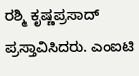ರಶ್ಮಿ ಕೃಷ್ಣಪ್ರಸಾದ್ ಪ್ರಸ್ತಾವಿಸಿದರು. ಎಂಐಟಿ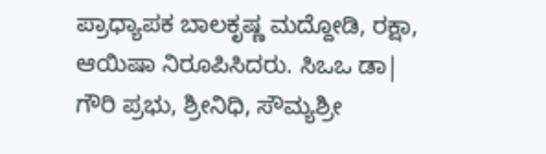ಪ್ರಾಧ್ಯಾಪಕ ಬಾಲಕೃಷ್ಣ ಮದ್ದೋಡಿ, ರಕ್ಷಾ, ಆಯಿಷಾ ನಿರೂಪಿಸಿದರು. ಸಿಒಒ ಡಾ| ಗೌರಿ ಪ್ರಭು, ಶ್ರೀನಿಧಿ, ಸೌಮ್ಯಶ್ರೀ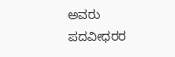ಅವರು ಪದವೀಧರರ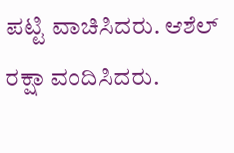ಪಟ್ಟಿ ವಾಚಿಸಿದರು. ಆಶೆಲ್ ರಕ್ಷಾ ವಂದಿಸಿದರು.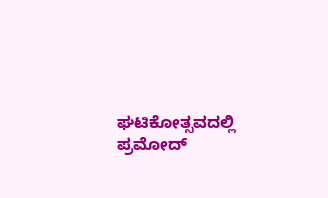ಘಟಿಕೋತ್ಸವದಲ್ಲಿ ಪ್ರಮೋದ್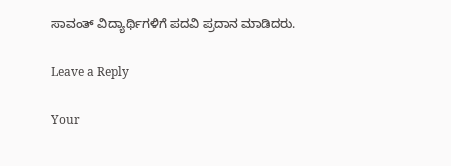ಸಾವಂತ್‌ ವಿದ್ಯಾರ್ಥಿಗಳಿಗೆ ಪದವಿ ಪ್ರದಾನ ಮಾಡಿದರು.

Leave a Reply

Your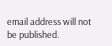email address will not be published.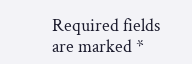Required fields are marked *